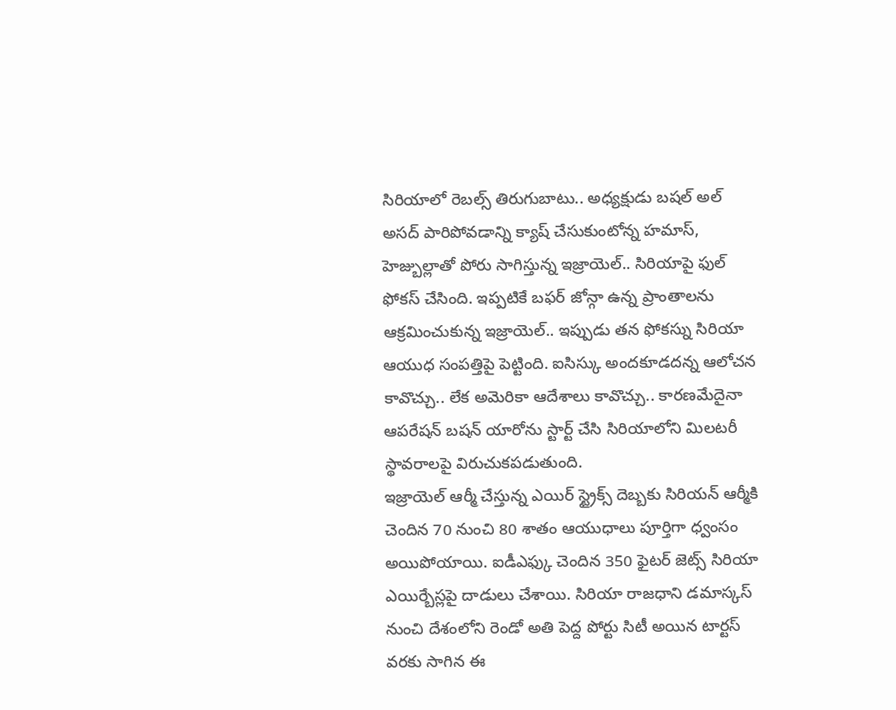సిరియాలో రెబల్స్ తిరుగుబాటు.. అధ్యక్షుడు బషల్ అల్ అసద్ పారిపోవడాన్ని క్యాష్ చేసుకుంటోన్న హమాస్, హెజ్బుల్లాతో పోరు సాగిస్తున్న ఇజ్రాయెల్.. సిరియాపై ఫుల్ ఫోకస్ చేసింది. ఇప్పటికే బఫర్ జోన్గా ఉన్న ప్రాంతాలను ఆక్రమించుకున్న ఇజ్రాయెల్.. ఇప్పుడు తన ఫోకస్ను సిరియా ఆయుధ సంపత్తిపై పెట్టింది. ఐసిస్కు అందకూడదన్న ఆలోచన కావొచ్చు.. లేక అమెరికా ఆదేశాలు కావొచ్చు.. కారణమేదైనా ఆపరేషన్ బషన్ యారోను స్టార్ట్ చేసి సిరియాలోని మిలటరీ స్థావరాలపై విరుచుకపడుతుంది.
ఇజ్రాయెల్ ఆర్మీ చేస్తున్న ఎయిర్ స్ట్రైక్స్ దెబ్బకు సిరియన్ ఆర్మీకి చెందిన 70 నుంచి 80 శాతం ఆయుధాలు పూర్తిగా ధ్వంసం అయిపోయాయి. ఐడీఎఫ్కు చెందిన 350 ఫైటర్ జెట్స్ సిరియా ఎయిర్బేస్లపై దాడులు చేశాయి. సిరియా రాజధాని డమాస్కస్ నుంచి దేశంలోని రెండో అతి పెద్ద పోర్టు సిటీ అయిన టార్టస్ వరకు సాగిన ఈ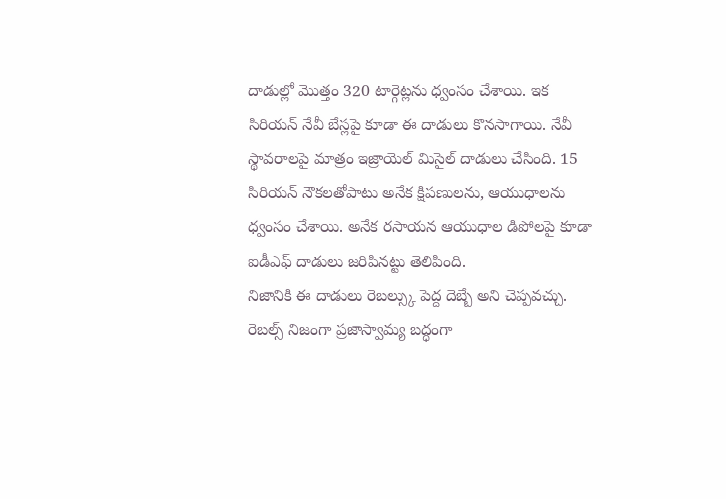దాడుల్లో మొత్తం 320 టార్గెట్లను ధ్వంసం చేశాయి. ఇక సిరియన్ నేవీ బేస్లపై కూడా ఈ దాడులు కొనసాగాయి. నేవీ స్థావరాలపై మాత్రం ఇజ్రాయెల్ మిసైల్ దాడులు చేసింది. 15 సిరియన్ నౌకలతోపాటు అనేక క్షిపణులను, ఆయుధాలను ధ్వంసం చేశాయి. అనేక రసాయన ఆయుధాల డిపోలపై కూడా ఐడీఎఫ్ దాడులు జరిపినట్టు తెలిపింది.
నిజానికి ఈ దాడులు రెబల్స్కు పెద్ద దెబ్బే అని చెప్పవచ్చు. రెబల్స్ నిజంగా ప్రజాస్వామ్య బద్ధంగా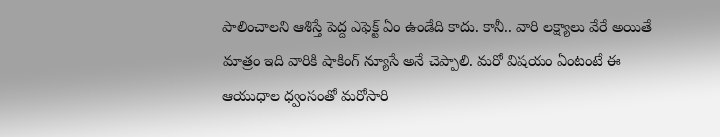పాలించాలని ఆశిస్తే పెద్ద ఎఫెక్ట్ ఏం ఉండేది కాదు. కానీ.. వారి లక్ష్యాలు వేరే అయితే మాత్రం ఇది వారికి షాకింగ్ న్యూసే అనే చెప్పాలి. మరో విషయం ఏంటంటే ఈ ఆయుధాల ధ్వంసంతో మరోసారి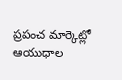ప్రపంచ మార్కెట్లో ఆయుధాల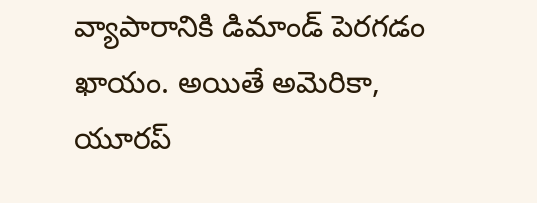వ్యాపారానికి డిమాండ్ పెరగడం ఖాయం. అయితే అమెరికా, యూరప్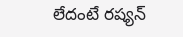లేదంటే రష్యన్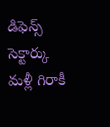డిఫెన్స్ సెక్టార్కు మళ్లీ గిరాకీ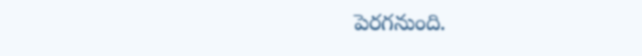పెరగనుంది.